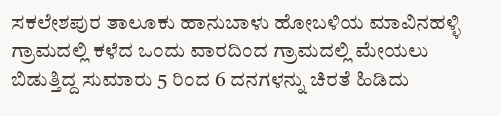ಸಕಲೇಶಪುರ ತಾಲೂಕು ಹಾನುಬಾಳು ಹೋಬಳಿಯ ಮಾವಿನಹಳ್ಳಿ ಗ್ರಾಮದಲ್ಲಿ ಕಳೆದ ಒಂದು ವಾರದಿಂದ ಗ್ರಾಮದಲ್ಲಿ ಮೇಯಲು ಬಿಡುತ್ತಿದ್ದ ಸುಮಾರು 5 ರಿಂದ 6 ದನಗಳನ್ನು ಚಿರತೆ ಹಿಡಿದು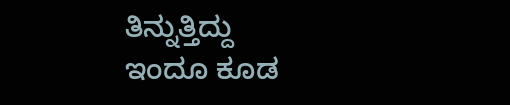ತಿನ್ನುತ್ತಿದ್ದು
ಇಂದೂ ಕೂಡ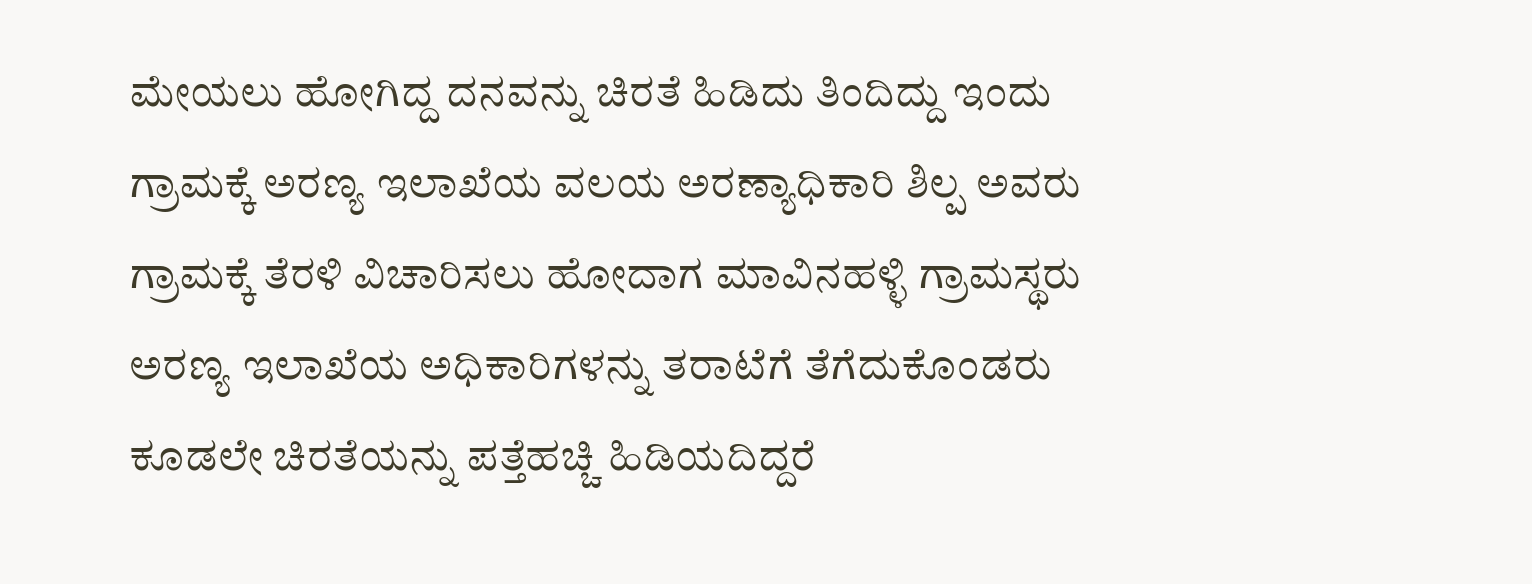ಮೇಯಲು ಹೋಗಿದ್ದ ದನವನ್ನು ಚಿರತೆ ಹಿಡಿದು ತಿಂದಿದ್ದು ಇಂದು ಗ್ರಾಮಕ್ಕೆ ಅರಣ್ಯ ಇಲಾಖೆಯ ವಲಯ ಅರಣ್ಯಾಧಿಕಾರಿ ಶಿಲ್ಪ ಅವರು ಗ್ರಾಮಕ್ಕೆ ತೆರಳಿ ವಿಚಾರಿಸಲು ಹೋದಾಗ ಮಾವಿನಹಳ್ಳಿ ಗ್ರಾಮಸ್ಥರು ಅರಣ್ಯ ಇಲಾಖೆಯ ಅಧಿಕಾರಿಗಳನ್ನು ತರಾಟೆಗೆ ತೆಗೆದುಕೊಂಡರು
ಕೂಡಲೇ ಚಿರತೆಯನ್ನು ಪತ್ತೆಹಚ್ಚಿ ಹಿಡಿಯದಿದ್ದರೆ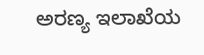ಅರಣ್ಯ ಇಲಾಖೆಯ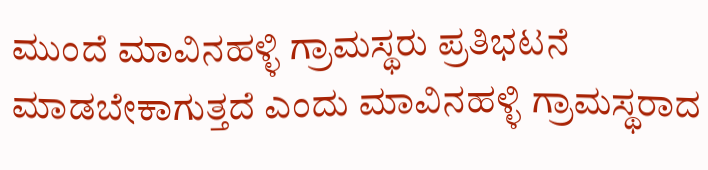ಮುಂದೆ ಮಾವಿನಹಳ್ಳಿ ಗ್ರಾಮಸ್ಥರು ಪ್ರತಿಭಟನೆ ಮಾಡಬೇಕಾಗುತ್ತದೆ ಎಂದು ಮಾವಿನಹಳ್ಳಿ ಗ್ರಾಮಸ್ಥರಾದ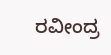ರವೀಂದ್ರ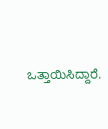ಒತ್ತಾಯಿಸಿದ್ದಾರೆ.